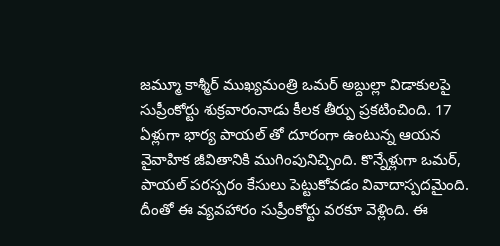జమ్మూ కాశ్మీర్ ముఖ్యమంత్రి ఒమర్ అబ్దుల్లా విడాకులపై సుప్రీంకోర్టు శుక్రవారంనాడు కీలక తీర్పు ప్రకటించింది. 17 ఏళ్లుగా భార్య పాయల్ తో దూరంగా ఉంటున్న ఆయన వైవాహిక జీవితానికి ముగింపునిచ్చింది. కొన్నేళ్లుగా ఒమర్, పాయల్ పరస్పరం కేసులు పెట్టుకోవడం వివాదాస్పదమైంది. దీంతో ఈ వ్యవహారం సుప్రీంకోర్టు వరకూ వెళ్లింది. ఈ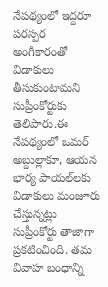నేపథ్యంలో ఇద్దరూ పరస్పర అంగీకారంతో విడాకులు తీసుకుంటామని సుప్రీంకోర్టుకు తెలిపారు.ఈ నేపథ్యంలో ఒమర్ అబ్దుల్లాకూ, ఆయన భార్య పాయల్‌లకు విడాకులు మంజూరు చేస్తున్నట్లు సుప్రీంకోర్టు తాజాగా ప్రకటించింది. తమ వివాహ బంధాన్ని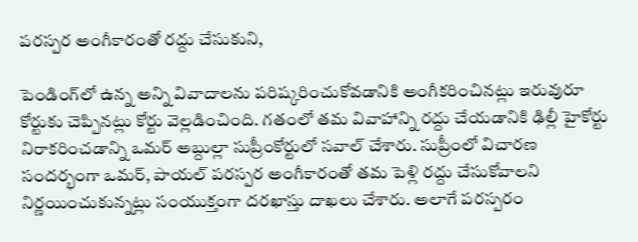పరస్పర అంగీకారంతో రద్దు చేసుకుని,

పెండింగ్‌లో ఉన్న అన్ని వివాదాలను పరిష్కరించుకోవడానికి అంగీకరించినట్లు ఇరువురూ కోర్టుకు చెప్పినట్లు కోర్టు వెల్లడించింది. గతంలో తమ వివాహాన్ని రద్దు చేయడానికి ఢిల్లీ హైకోర్టు నిరాకరించడాన్ని ఒమర్ అబ్దుల్లా సుప్రీంకోర్టులో సవాల్ చేశారు. సుప్రీంలో విచారణ సందర్భంగా ఒమర్, పాయల్ పరస్పర అంగీకారంతో తమ పెళ్లి రద్దు చేసుకోవాలని నిర్ణయించుకున్నట్లు సంయుక్తంగా దరఖాస్తు దాఖలు చేశారు. అలాగే పరస్పరం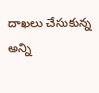దాఖలు చేసుకున్న అన్ని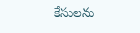కేసులను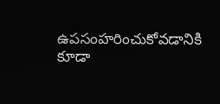ఉపసంహరించుకోవడానికి కూడా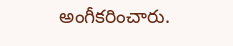అంగీకరించారు.